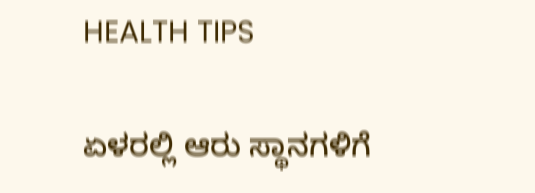HEALTH TIPS

ಏಳರಲ್ಲಿ ಆರು ಸ್ಥಾನಗಳಿಗೆ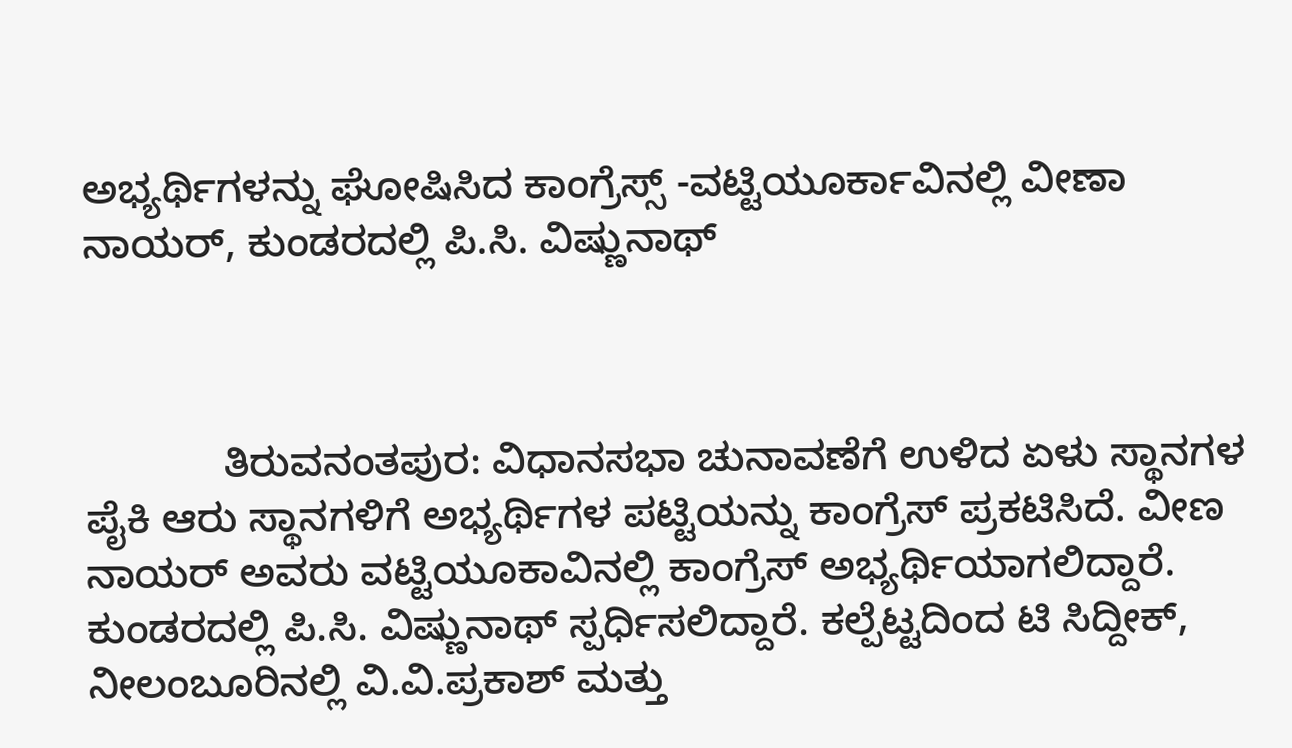ಅಭ್ಯರ್ಥಿಗಳನ್ನು ಘೋಷಿಸಿದ ಕಾಂಗ್ರೆಸ್ಸ್ -ವಟ್ಟಿಯೂರ್ಕಾವಿನಲ್ಲಿ ವೀಣಾ ನಾಯರ್, ಕುಂಡರದಲ್ಲಿ ಪಿ.ಸಿ. ವಿಷ್ಣುನಾಥ್



            ತಿರುವನಂತಪುರ: ವಿಧಾನಸಭಾ ಚುನಾವಣೆಗೆ ಉಳಿದ ಏಳು ಸ್ಥಾನಗಳ ಪೈಕಿ ಆರು ಸ್ಥಾನಗಳಿಗೆ ಅಭ್ಯರ್ಥಿಗಳ ಪಟ್ಟಿಯನ್ನು ಕಾಂಗ್ರೆಸ್ ಪ್ರಕಟಿಸಿದೆ. ವೀಣ ನಾಯರ್ ಅವರು ವಟ್ಟಿಯೂಕಾವಿನಲ್ಲಿ ಕಾಂಗ್ರೆಸ್ ಅಭ್ಯರ್ಥಿಯಾಗಲಿದ್ದಾರೆ. ಕುಂಡರದಲ್ಲಿ ಪಿ.ಸಿ. ವಿಷ್ಣುನಾಥ್ ಸ್ಪರ್ಧಿಸಲಿದ್ದಾರೆ. ಕಲ್ಪೆಟ್ಟದಿಂದ ಟಿ ಸಿದ್ದೀಕ್, ನೀಲಂಬೂರಿನಲ್ಲಿ ವಿ.ವಿ.ಪ್ರಕಾಶ್ ಮತ್ತು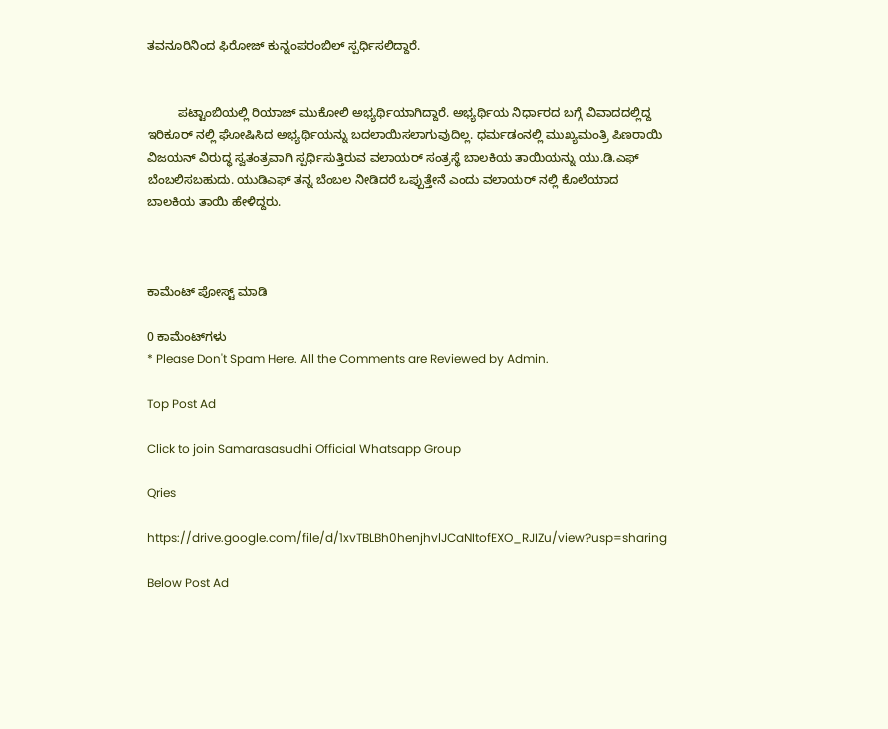ತವನೂರಿನಿಂದ ಫಿರೋಜ್ ಕುನ್ನಂಪರಂಬಿಲ್ ಸ್ಪರ್ಧಿಸಲಿದ್ದಾರೆ.


         ಪಟ್ಟಾಂಬಿಯಲ್ಲಿ ರಿಯಾಜ್ ಮುಕೋಲಿ ಅಭ್ಯರ್ಥಿಯಾಗಿದ್ದಾರೆ. ಅಭ್ಯರ್ಥಿಯ ನಿರ್ಧಾರದ ಬಗ್ಗೆ ವಿವಾದದಲ್ಲಿದ್ದ ಇರಿಕೂರ್ ನಲ್ಲಿ ಘೋಷಿಸಿದ ಅಭ್ಯರ್ಥಿಯನ್ನು ಬದಲಾಯಿಸಲಾಗುವುದಿಲ್ಲ. ಧರ್ಮಡಂನಲ್ಲಿ ಮುಖ್ಯಮಂತ್ರಿ ಪಿಣರಾಯಿ ವಿಜಯನ್ ವಿರುದ್ಧ ಸ್ವತಂತ್ರವಾಗಿ ಸ್ಪರ್ಧಿಸುತ್ತಿರುವ ವಲಾಯರ್ ಸಂತ್ರಸ್ಥೆ ಬಾಲಕಿಯ ತಾಯಿಯನ್ನು ಯು.ಡಿ.ಎಫ್ ಬೆಂಬಲಿಸಬಹುದು. ಯುಡಿಎಫ್ ತನ್ನ ಬೆಂಬಲ ನೀಡಿದರೆ ಒಪ್ಪುತ್ತೇನೆ ಎಂದು ವಲಾಯರ್ ನಲ್ಲಿ ಕೊಲೆಯಾದ ಬಾಲಕಿಯ ತಾಯಿ ಹೇಳಿದ್ದರು.



ಕಾಮೆಂಟ್‌‌ ಪೋಸ್ಟ್‌ ಮಾಡಿ

0 ಕಾಮೆಂಟ್‌ಗಳು
* Please Don't Spam Here. All the Comments are Reviewed by Admin.

Top Post Ad

Click to join Samarasasudhi Official Whatsapp Group

Qries

https://drive.google.com/file/d/1xvTBLBh0henjhvlJCaNItofEXO_RJIZu/view?usp=sharing

Below Post Ad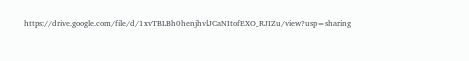https://drive.google.com/file/d/1xvTBLBh0henjhvlJCaNItofEXO_RJIZu/view?usp=sharing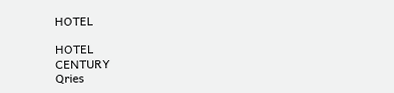HOTEL

HOTEL
CENTURY
Qries